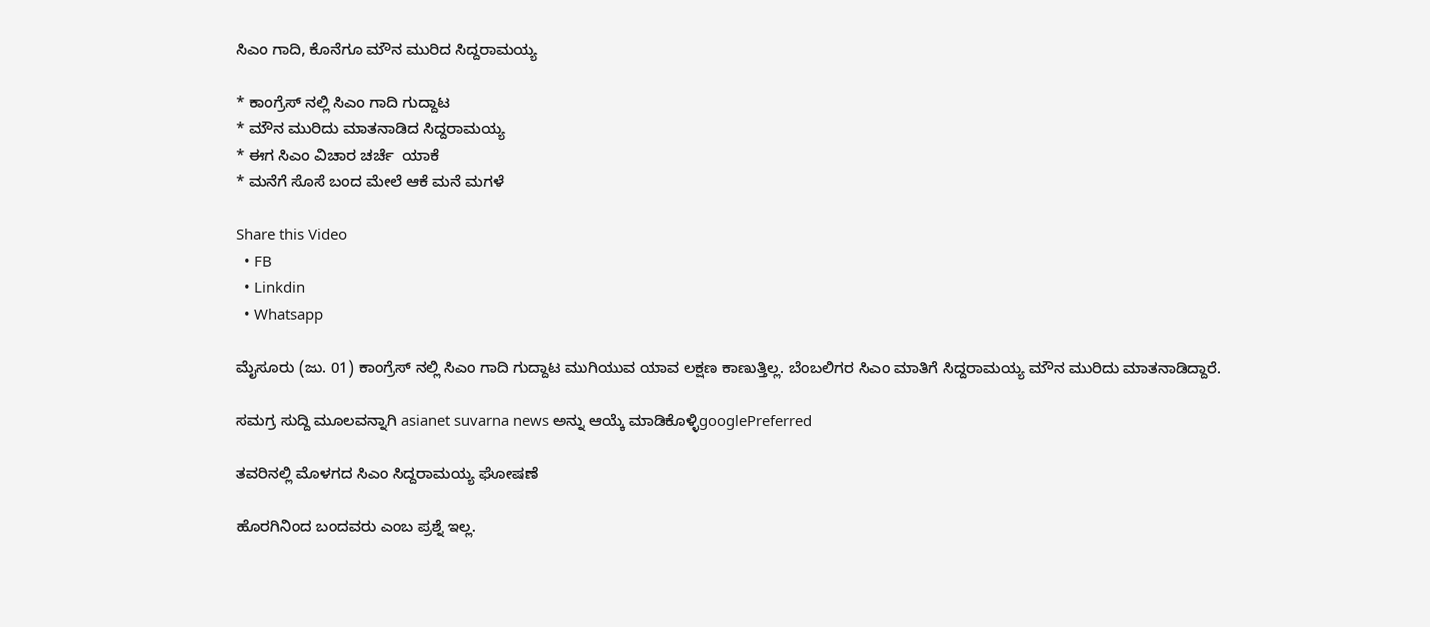ಸಿಎಂ ಗಾದಿ, ಕೊನೆಗೂ ಮೌನ ಮುರಿದ ಸಿದ್ದರಾಮಯ್ಯ

* ಕಾಂಗ್ರೆಸ್ ನಲ್ಲಿ ಸಿಎಂ ಗಾದಿ ಗುದ್ದಾಟ
* ಮೌನ ಮುರಿದು ಮಾತನಾಡಿದ ಸಿದ್ದರಾಮಯ್ಯ
* ಈಗ ಸಿಎಂ ವಿಚಾರ ಚರ್ಚೆ  ಯಾಕೆ
* ಮನೆಗೆ ಸೊಸೆ ಬಂದ ಮೇಲೆ ಆಕೆ ಮನೆ ಮಗಳೆ

Share this Video
  • FB
  • Linkdin
  • Whatsapp

ಮೈಸೂರು (ಜು. 01) ಕಾಂಗ್ರೆಸ್‌ ನಲ್ಲಿ ಸಿಎಂ ಗಾದಿ ಗುದ್ದಾಟ ಮುಗಿಯುವ ಯಾವ ಲಕ್ಷಣ ಕಾಣುತ್ತಿಲ್ಲ. ಬೆಂಬಲಿಗರ ಸಿಎಂ ಮಾತಿಗೆ ಸಿದ್ದರಾಮಯ್ಯ ಮೌನ ಮುರಿದು ಮಾತನಾಡಿದ್ದಾರೆ.

ಸಮಗ್ರ ಸುದ್ದಿ ಮೂಲವನ್ನಾಗಿ asianet suvarna news ಅನ್ನು ಆಯ್ಕೆ ಮಾಡಿಕೊಳ್ಳಿgooglePreferred

ತವರಿನಲ್ಲಿ ಮೊಳಗದ ಸಿಎಂ ಸಿದ್ದರಾಮಯ್ಯ ಘೋಷಣೆ

ಹೊರಗಿನಿಂದ ಬಂದವರು ಎಂಬ ಪ್ರಶ್ನೆ ಇಲ್ಲ.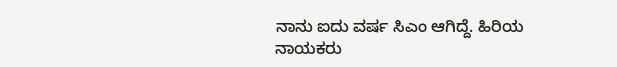ನಾನು ಐದು ವರ್ಷ ಸಿಎಂ ಆಗಿದ್ದೆ. ಹಿರಿಯ ನಾಯಕರು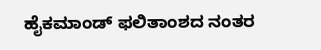ಹೈಕಮಾಂಡ್ ಫಲಿತಾಂಶದ ನಂತರ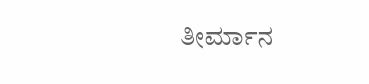ತೀರ್ಮಾನ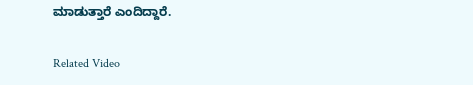ಮಾಡುತ್ತಾರೆ ಎಂದಿದ್ದಾರೆ.

Related Video